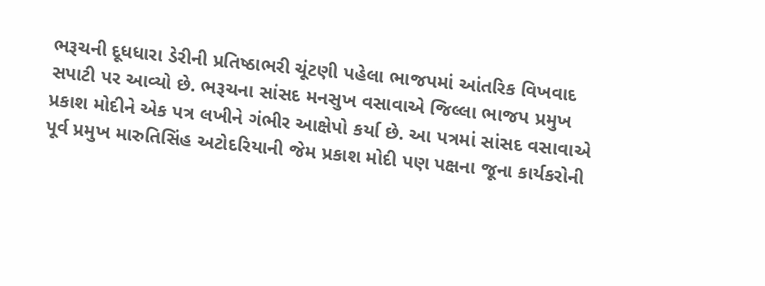ભરૂચની દૂધધારા ડેરીની પ્રતિષ્ઠાભરી ચૂંટણી પહેલા ભાજપમાં આંતરિક વિખવાદ સપાટી પર આવ્યો છે. ભરૂચના સાંસદ મનસુખ વસાવાએ જિલ્લા ભાજપ પ્રમુખ પ્રકાશ મોદીને એક પત્ર લખીને ગંભીર આક્ષેપો કર્યા છે. આ પત્રમાં સાંસદ વસાવાએ પૂર્વ પ્રમુખ મારુતિસિંહ અટોદરિયાની જેમ પ્રકાશ મોદી પણ પક્ષના જૂના કાર્યકરોની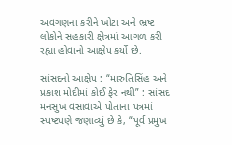અવગણના કરીને ખોટા અને ભ્રષ્ટ લોકોને સહકારી ક્ષેત્રમાં આગળ કરી રહ્યા હોવાનો આક્ષેપ કર્યો છે.

સાંસદનો આક્ષેપ : “મારુતિસિંહ અને પ્રકાશ મોદીમાં કોઈ ફેર નથી” : સાંસદ મનસુખ વસાવાએ પોતાના પત્રમાં સ્પષ્ટપણે જણાવ્યું છે કે, “પૂર્વ પ્રમુખ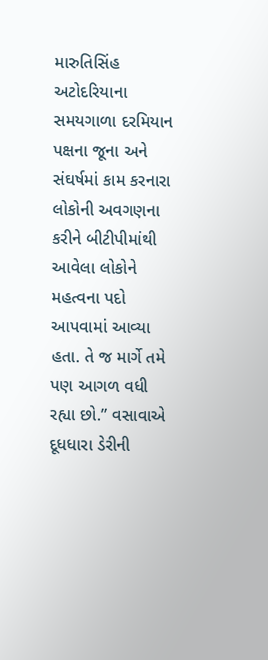મારુતિસિંહ અટોદરિયાના સમયગાળા દરમિયાન પક્ષના જૂના અને સંઘર્ષમાં કામ કરનારા લોકોની અવગણના કરીને બીટીપીમાંથી આવેલા લોકોને મહત્વના પદો આપવામાં આવ્યા હતા. તે જ માર્ગે તમે પણ આગળ વધી રહ્યા છો.” વસાવાએ દૂધધારા ડેરીની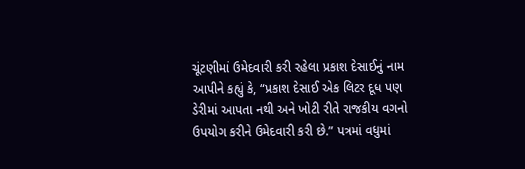ચૂંટણીમાં ઉમેદવારી કરી રહેલા પ્રકાશ દેસાઈનું નામ આપીને કહ્યું કે, “પ્રકાશ દેસાઈ એક લિટર દૂધ પણ ડેરીમાં આપતા નથી અને ખોટી રીતે રાજકીય વગનો ઉપયોગ કરીને ઉમેદવારી કરી છે.” પત્રમાં વધુમાં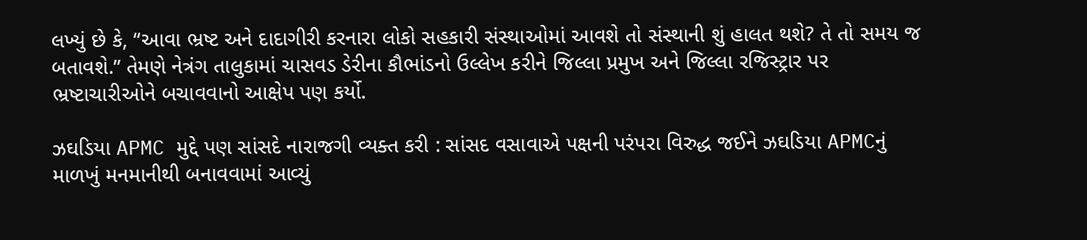લખ્યું છે કે, “આવા ભ્રષ્ટ અને દાદાગીરી કરનારા લોકો સહકારી સંસ્થાઓમાં આવશે તો સંસ્થાની શું હાલત થશે? તે તો સમય જ બતાવશે.” તેમણે નેત્રંગ તાલુકામાં ચાસવડ ડેરીના કૌભાંડનો ઉલ્લેખ કરીને જિલ્લા પ્રમુખ અને જિલ્લા રજિસ્ટ્રાર પર ભ્રષ્ટાચારીઓને બચાવવાનો આક્ષેપ પણ કર્યો.

ઝઘડિયા APMC મુદ્દે પણ સાંસદે નારાજગી વ્યક્ત કરી : સાંસદ વસાવાએ પક્ષની પરંપરા વિરુદ્ધ જઈને ઝઘડિયા APMCનું માળખું મનમાનીથી બનાવવામાં આવ્યું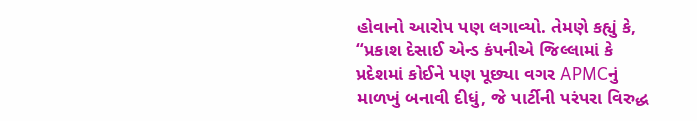હોવાનો આરોપ પણ લગાવ્યો. તેમણે કહ્યું કે, “પ્રકાશ દેસાઈ એન્ડ કંપનીએ જિલ્લામાં કે પ્રદેશમાં કોઈને પણ પૂછ્યા વગર APMCનું માળખું બનાવી દીધું, જે પાર્ટીની પરંપરા વિરુદ્ધ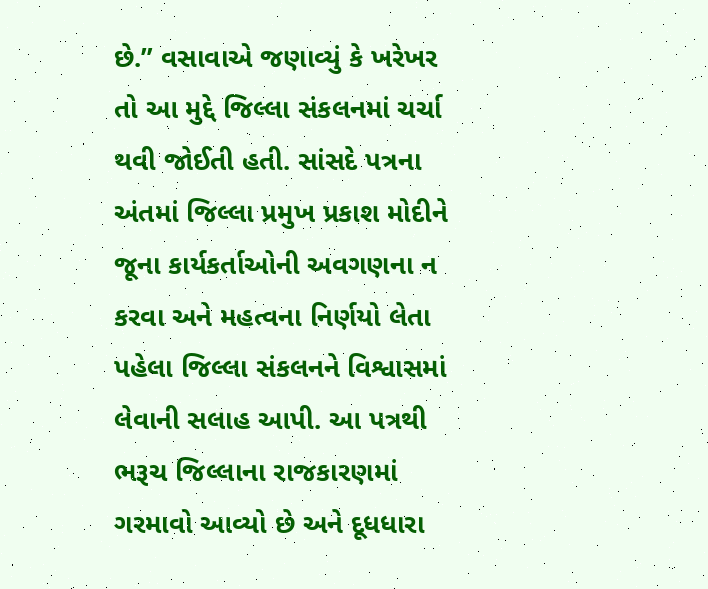છે.” વસાવાએ જણાવ્યું કે ખરેખર તો આ મુદ્દે જિલ્લા સંકલનમાં ચર્ચા થવી જોઈતી હતી. સાંસદે પત્રના અંતમાં જિલ્લા પ્રમુખ પ્રકાશ મોદીને જૂના કાર્યકર્તાઓની અવગણના ન કરવા અને મહત્વના નિર્ણયો લેતા પહેલા જિલ્લા સંકલનને વિશ્વાસમાં લેવાની સલાહ આપી. આ પત્રથી ભરૂચ જિલ્લાના રાજકારણમાં ગરમાવો આવ્યો છે અને દૂધધારા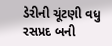ડેરીની ચૂંટણી વધુ રસપ્રદ બની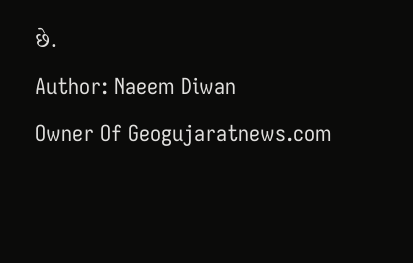છે.
Author: Naeem Diwan
Owner Of Geogujaratnews.com